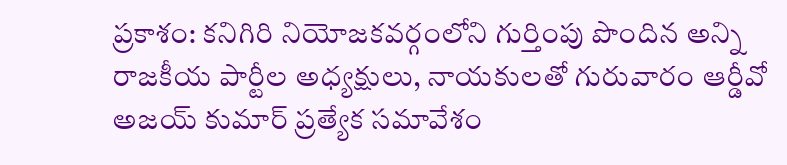ప్రకాశం: కనిగిరి నియోజకవర్గంలోని గుర్తింపు పొందిన అన్ని రాజకీయ పార్టీల అధ్యక్షులు, నాయకులతో గురువారం ఆర్డీవో అజయ్ కుమార్ ప్రత్యేక సమావేశం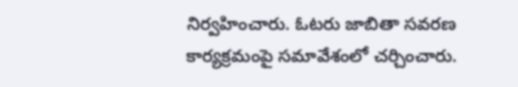నిర్వహించారు. ఓటరు జాబితా సవరణ కార్యక్రమంపై సమావేశంలో చర్చించారు.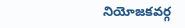నియోజకవర్గ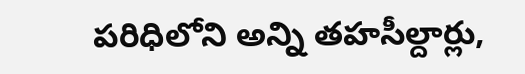పరిధిలోని అన్ని తహసీల్దార్లు,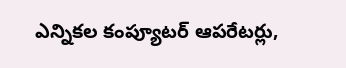ఎన్నికల కంప్యూటర్ ఆపరేటర్లు,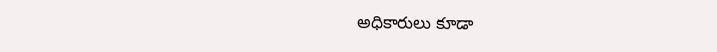అధికారులు కూడా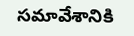సమావేశానికి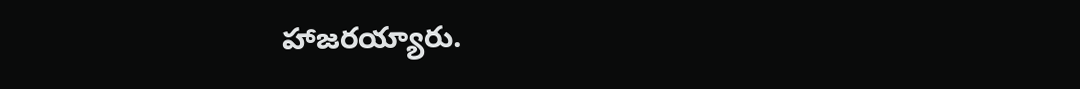హాజరయ్యారు.